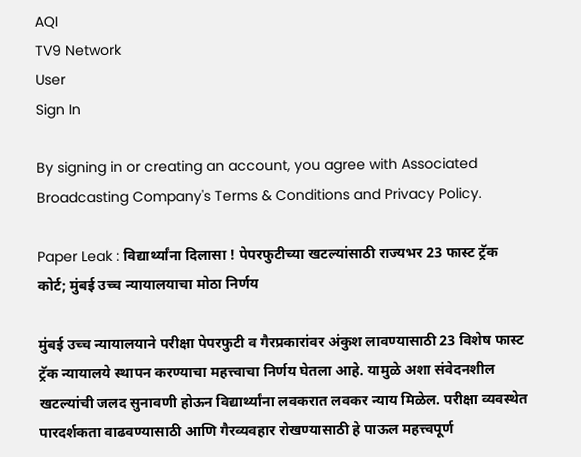AQI
TV9 Network
User
Sign In

By signing in or creating an account, you agree with Associated Broadcasting Company's Terms & Conditions and Privacy Policy.

Paper Leak : विद्यार्थ्यांना दिलासा ! पेपरफुटीच्या खटल्यांसाठी राज्यभर 23 फास्ट ट्रॅक कोर्ट; मुंबई उच्च न्यायालयाचा मोठा निर्णय

मुंबई उच्च न्यायालयाने परीक्षा पेपरफुटी व गैरप्रकारांवर अंकुश लावण्यासाठी 23 विशेष फास्ट ट्रॅक न्यायालये स्थापन करण्याचा महत्त्वाचा निर्णय घेतला आहे. यामुळे अशा संवेदनशील खटल्यांची जलद सुनावणी होऊन विद्यार्थ्यांना लवकरात लवकर न्याय मिळेल. परीक्षा व्यवस्थेत पारदर्शकता वाढवण्यासाठी आणि गैरव्यवहार रोखण्यासाठी हे पाऊल महत्त्वपूर्ण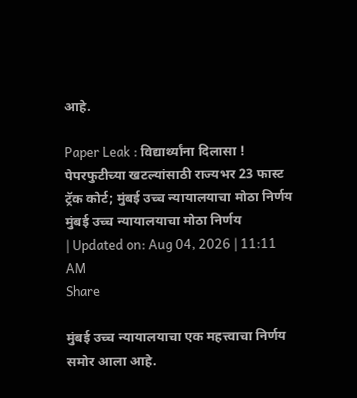आहे.

Paper Leak : विद्यार्थ्यांना दिलासा ! पेपरफुटीच्या खटल्यांसाठी राज्यभर 23 फास्ट ट्रॅक कोर्ट; मुंबई उच्च न्यायालयाचा मोठा निर्णय
मुंबई उच्च न्यायालयाचा मोठा निर्णय
| Updated on: Aug 04, 2026 | 11:11 AM
Share

मुंबई उच्च न्यायालयाचा एक महत्त्वाचा निर्णय समोर आला आहे.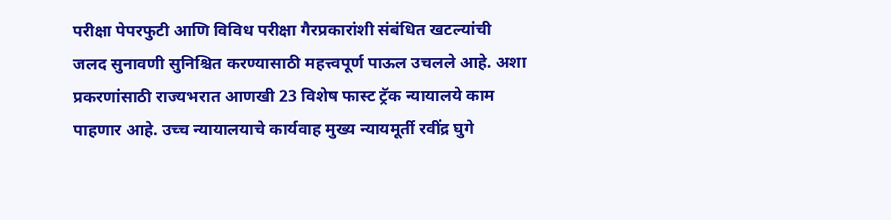परीक्षा पेपरफुटी आणि विविध परीक्षा गैरप्रकारांशी संबंधित खटल्यांची जलद सुनावणी सुनिश्चित करण्यासाठी महत्त्वपूर्ण पाऊल उचलले आहे. अशा प्रकरणांसाठी राज्यभरात आणखी 23 विशेष फास्ट ट्रॅक न्यायालये काम पाहणार आहे. उच्च न्यायालयाचे कार्यवाह मुख्य न्यायमूर्ती रवींद्र घुगे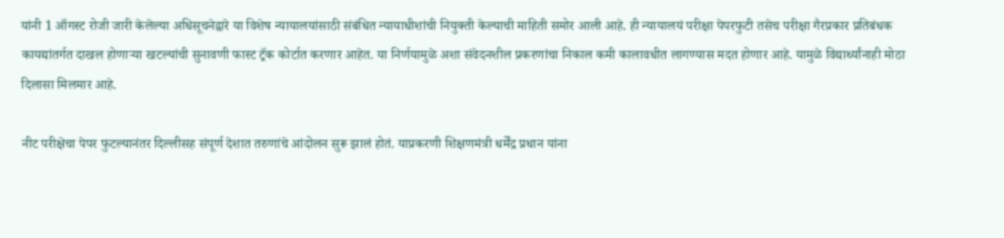यांनी 1 ऑगस्ट रोजी जारी केलेल्या अधिसूचनेद्वारे या विशेष न्यायालयांसाठी संबंधित न्यायाधीशांची नियुक्ती केल्याची माहिती समोर आली आहे. ही न्यायालयं परीक्षा पेपरफुटी तसेच परीक्षा गैरप्रकार प्रतिबंधक कायद्यांतर्गत दाखल होणाऱ्या खटल्यांची सुनावणी फास्ट ट्रॅक कोर्टात करणार आहेत. या निर्णयामुळे अशा संवेदनशील प्रकरणांचा निकाल कमी कालावधीत लागण्यास मदत होणार आहे. यामुळे विद्यार्थ्यांनाही मोठा दिलासा मिलमार आहे.

नीट परीक्षेचा पेपर फुटल्यानंतर दिल्लीसह संपूर्ण देशात तरुणांचे आंदोलन सुरू झालं होतं. याप्रकरणी शिक्षणमंत्री धर्मेंद्र प्रधान यांना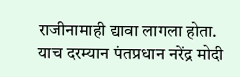राजीनामाही द्यावा लागला होता. याच दरम्यान पंतप्रधान नरेंद्र मोदी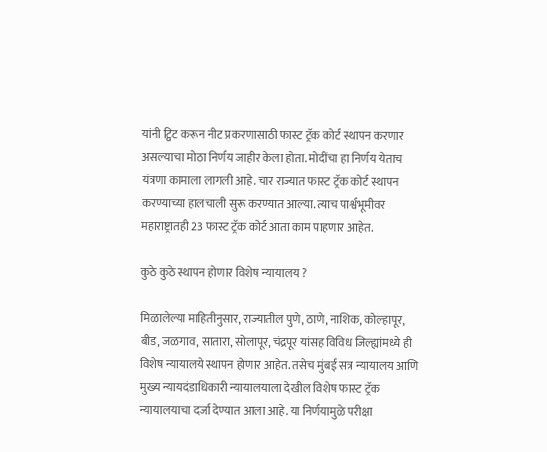यांनी ट्विट करून नीट प्रकरणासाठी फास्ट ट्रॅक कोर्ट स्थापन करणार असल्याचा मोठा निर्णय जाहीर केला होता. मोदींचा हा निर्णय येताच यंत्रणा कामाला लागली आहे. चार राज्यात फास्ट ट्रॅक कोर्ट स्थापन करण्याच्या हालचाली सुरू करण्यात आल्या. त्याच पार्श्वभूमीवर महाराष्ट्रातही 23 फास्ट ट्रॅक कोर्ट आता काम पाहणार आहेत.

कुठे कुठे स्थापन होणार विशेष न्यायालय ?

मिळालेल्या माहितीनुसार, राज्यातील पुणे, ठाणे, नाशिक, कोल्हापूर, बीड, जळगाव, सातारा, सोलापूर, चंद्रपूर यांसह विविध जिल्ह्यांमध्ये ही विशेष न्यायालये स्थापन होणार आहेत. तसेच मुंबई सत्र न्यायालय आणि मुख्य न्यायदंडाधिकारी न्यायालयाला देखील विशेष फास्ट ट्रॅक न्यायालयाचा दर्जा देण्यात आला आहे. या निर्णयामुळे परीक्षा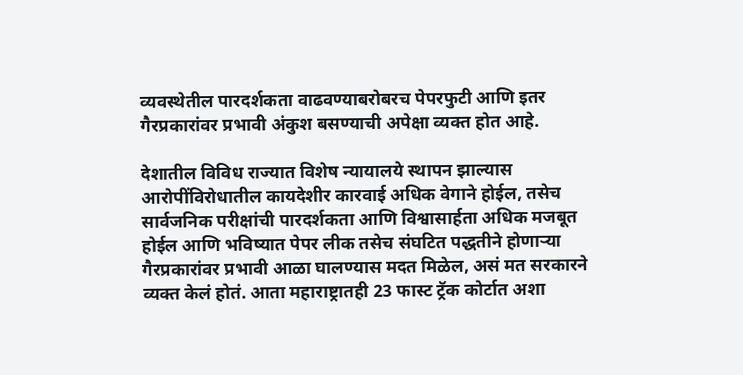व्यवस्थेतील पारदर्शकता वाढवण्याबरोबरच पेपरफुटी आणि इतर गैरप्रकारांवर प्रभावी अंकुश बसण्याची अपेक्षा व्यक्त होत आहे.

देशातील विविध राज्यात विशेष न्यायालये स्थापन झाल्यास आरोपींविरोधातील कायदेशीर कारवाई अधिक वेगाने होईल, तसेच सार्वजनिक परीक्षांची पारदर्शकता आणि विश्वासार्हता अधिक मजबूत होईल आणि भविष्यात पेपर लीक तसेच संघटित पद्धतीने होणाऱ्या गैरप्रकारांवर प्रभावी आळा घालण्यास मदत मिळेल, असं मत सरकारने व्यक्त केलं होतं. आता महाराष्ट्रातही 23 फास्ट ट्रॅक कोर्टात अशा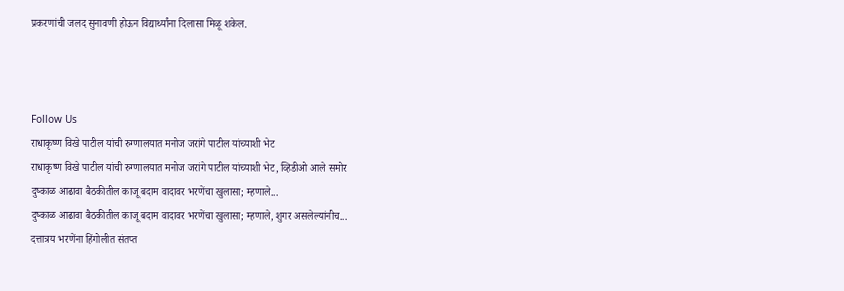प्रकरणांची जलद सुनावणी होऊन विद्यार्थ्यांना दिलासा मिळू शकेल.



Follow Us
राधाकृष्ण विखे पाटील यांची रुग्णालयात मनोज जरांगे पाटील यांच्याशी भेट
राधाकृष्ण विखे पाटील यांची रुग्णालयात मनोज जरांगे पाटील यांच्याशी भेट, व्हिडीओ आले समोर
दुष्काळ आढावा बैठकीतील काजू बदाम वादावर भरणेंचा खुलासा; म्हणाले...
दुष्काळ आढावा बैठकीतील काजू बदाम वादावर भरणेंचा खुलासा; म्हणाले, शुगर असलेल्यांनीच...
दत्तात्रय भरणेंना हिंगोलीत संतप्त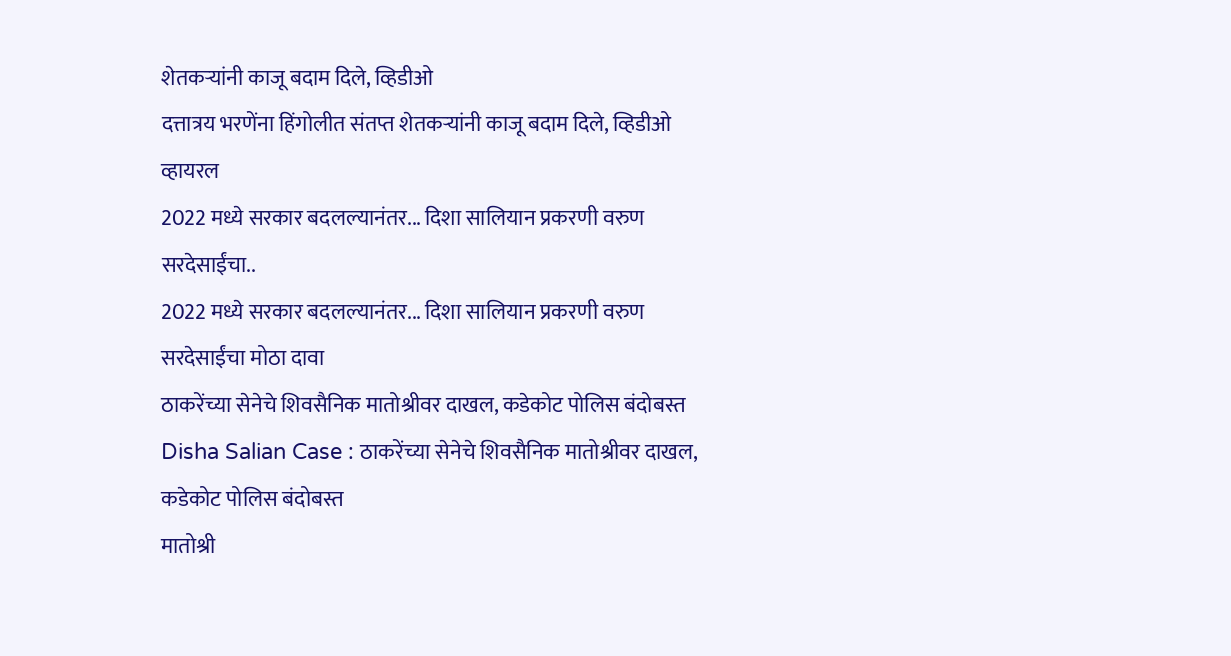शेतकऱ्यांनी काजू बदाम दिले, व्हिडीओ
दत्तात्रय भरणेंना हिंगोलीत संतप्त शेतकऱ्यांनी काजू बदाम दिले, व्हिडीओ व्हायरल
2022 मध्ये सरकार बदलल्यानंतर... दिशा सालियान प्रकरणी वरुण सरदेसाईंचा..
2022 मध्ये सरकार बदलल्यानंतर... दिशा सालियान प्रकरणी वरुण सरदेसाईंचा मोठा दावा
ठाकरेंच्या सेनेचे शिवसैनिक मातोश्रीवर दाखल, कडेकोट पोलिस बंदोबस्त
Disha Salian Case : ठाकरेंच्या सेनेचे शिवसैनिक मातोश्रीवर दाखल, कडेकोट पोलिस बंदोबस्त
मातोश्री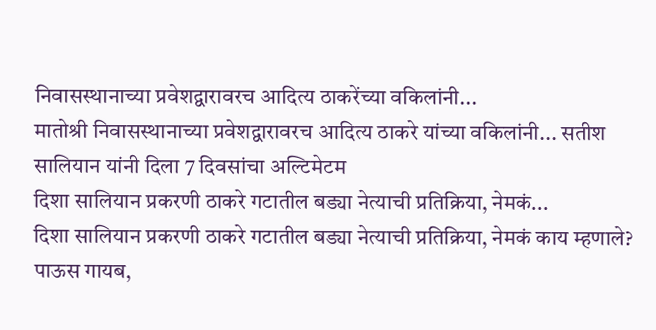निवासस्थानाच्या प्रवेशद्वारावरच आदित्य ठाकरेंच्या वकिलांनी...
मातोश्री निवासस्थानाच्या प्रवेशद्वारावरच आदित्य ठाकरे यांच्या वकिलांनी... सतीश सालियान यांनी दिला 7 दिवसांचा अल्टिमेटम
दिशा सालियान प्रकरणी ठाकरे गटातील बड्या नेत्याची प्रतिक्रिया, नेमकं...
दिशा सालियान प्रकरणी ठाकरे गटातील बड्या नेत्याची प्रतिक्रिया, नेमकं काय म्हणाले?
पाऊस गायब,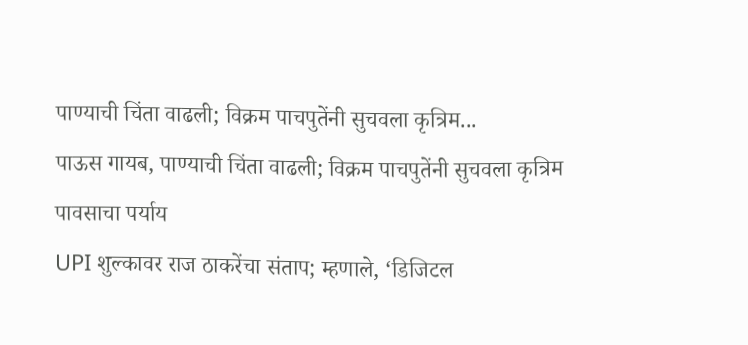पाण्याची चिंता वाढली; विक्रम पाचपुतेंनी सुचवला कृत्रिम...
पाऊस गायब, पाण्याची चिंता वाढली; विक्रम पाचपुतेंनी सुचवला कृत्रिम पावसाचा पर्याय
UPI शुल्कावर राज ठाकरेंचा संताप; म्हणाले, ‘डिजिटल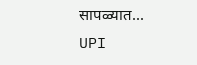सापळ्यात...
UPI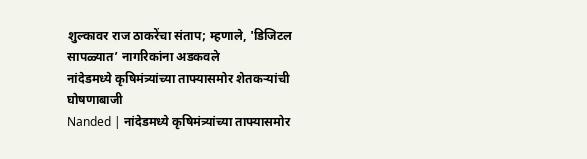शुल्कावर राज ठाकरेंचा संताप; म्हणाले, 'डिजिटल सापळ्यात’ नागरिकांना अडकवले
नांदेडमध्ये कृषिमंत्र्यांच्या ताफ्यासमोर शेतकऱ्यांची घोषणाबाजी
Nanded | नांदेडमध्ये कृषिमंत्र्यांच्या ताफ्यासमोर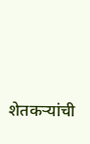शेतकऱ्यांची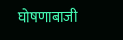घोषणाबाजी